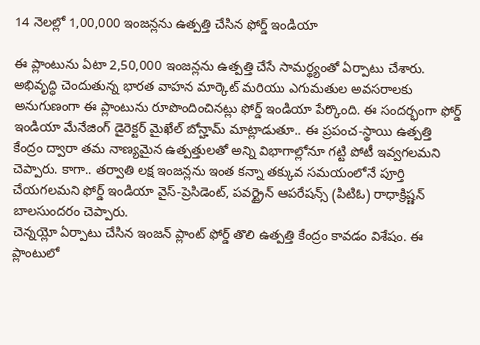14 నెలల్లో 1,00,000 ఇంజన్లను ఉత్పత్తి చేసిన ఫోర్డ్ ఇండియా

ఈ ప్లాంటును ఏటా 2,50,000 ఇంజన్లను ఉత్పత్తి చేసే సామర్థ్యంతో ఏర్పాటు చేశారు. అభివృద్ధి చెందుతున్న భారత వాహన మార్కెట్ మరియు ఎగుమతుల అవసరాలకు అనుగుణంగా ఈ ప్లాంటును రూపొందించినట్లు ఫోర్డ్ ఇండియా పేర్కొంది. ఈ సందర్భంగా ఫోర్డ్ ఇండియా మేనేజింగ్ డైరెక్టర్ మైఖేల్ బోన్హామ్ మాట్లాడుతూ.. ఈ ప్రపంచ-స్థాయి ఉత్పత్తి కేంద్రం ద్వారా తమ నాణ్యమైన ఉత్పత్తులతో అన్ని విభాగాల్లోనూ గట్టి పోటీ ఇవ్వగలమని చెప్పారు. కాగా.. తర్వాతి లక్ష ఇంజన్లను ఇంత కన్నా తక్కువ సమయంలోనే పూర్తి చేయగలమని ఫోర్డ్ ఇండియా వైస్-ప్రెసిడెంట్, పవర్ట్రైన్ ఆపరేషన్స్ (పిటిఓ) రాధాక్రిష్ణన్ బాలసుందరం చెప్పారు.
చెన్నయ్లో ఏర్పాటు చేసిన ఇంజన్ ప్లాంట్ ఫోర్డ్ తొలి ఉత్పత్తి కేంద్రం కావడం విశేషం. ఈ ప్లాంటులో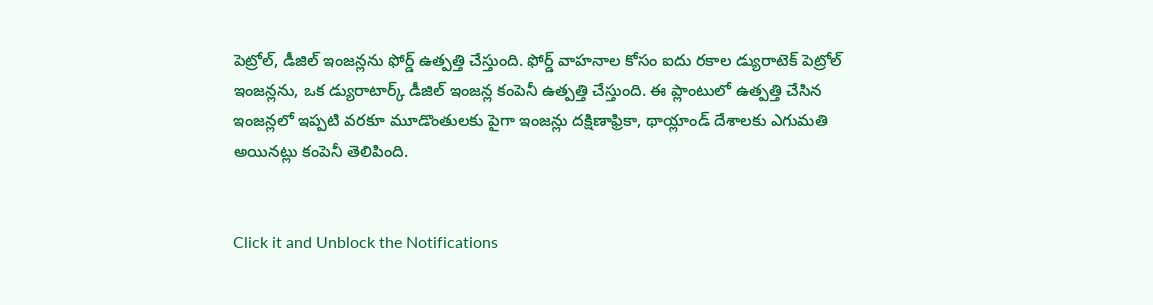పెట్రోల్, డీజిల్ ఇంజన్లను ఫోర్డ్ ఉత్పత్తి చేస్తుంది. ఫోర్డ్ వాహనాల కోసం ఐదు రకాల డ్యురాటెక్ పెట్రోల్ ఇంజన్లను, ఒక డ్యురాటార్క్ డీజిల్ ఇంజన్ల కంపెనీ ఉత్పత్తి చేస్తుంది. ఈ ప్లాంటులో ఉత్పత్తి చేసిన ఇంజన్లలో ఇప్పటి వరకూ మూడొంతులకు పైగా ఇంజన్లు దక్షిణాఫ్రికా, థాయ్లాండ్ దేశాలకు ఎగుమతి అయినట్లు కంపెనీ తెలిపింది.


Click it and Unblock the Notifications